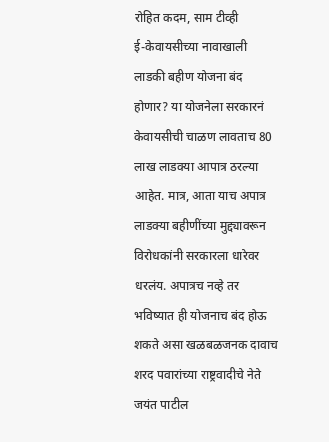रोहित कदम, साम टीव्ही
ई-केवायसीच्या नावाखाली लाडकी बहीण योजना बंद होणार? या योजनेला सरकारनं केवायसीची चाळण लावताच 80 लाख लाडक्या आपात्र ठरल्या आहेत. मात्र, आता याच अपात्र लाडक्या बहीणींच्या मुद्द्यावरून विरोधकांनी सरकारला धारेवर धरलंय. अपात्रच नव्हे तर भविष्यात ही योजनाच बंद होऊ शकते असा खळबळजनक दावाच शरद पवारांच्या राष्ट्रवादीचे नेते जयंत पाटील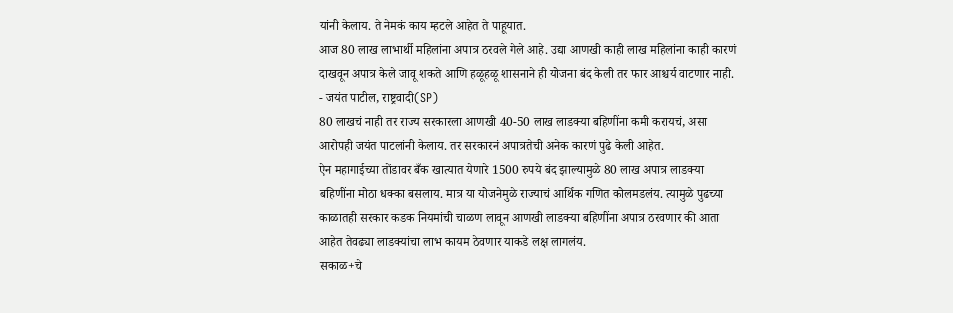यांनी केलाय. ते नेमकं काय म्हटले आहेत ते पाहूयात.
आज 80 लाख लाभार्थी महिलांना अपात्र ठरवले गेले आहे. उद्या आणखी काही लाख महिलांना काही कारणं दाखवून अपात्र केले जावू शकते आणि हळूहळू शासनाने ही योजना बंद केली तर फार आश्चर्य वाटणार नाही.
- जयंत पाटील, राष्ट्रवादी(SP)
80 लाखचं नाही तर राज्य सरकारला आणखी 40-50 लाख लाडक्या बहिणींना कमी करायचं, असा आरोपही जयंत पाटलांनी केलाय. तर सरकारनं अपात्रतेची अनेक कारणं पुढे केली आहेत.
ऐन महागाईच्या तोंडावर बँक खात्यात येणारे 1500 रुपये बंद झाल्यामुळे 80 लाख अपात्र लाडक्या बहिणींना मोठा धक्का बसलाय. मात्र या योजनेमुळे राज्याचं आर्थिक गणित कोलमडलंय. त्यामुळे पुढच्या काळातही सरकार कडक नियमांची चाळण लावून आणखी लाडक्या बहिणींना अपात्र ठरवणार की आता आहेत तेवढ्या लाडक्यांचा लाभ कायम ठेवणार याकडे लक्ष लागलंय.
सकाळ+चे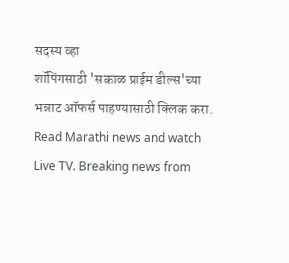सदस्य व्हा
शॉपिंगसाठी 'सकाळ प्राईम डील्स'च्या भन्नाट ऑफर्स पाहण्यासाठी क्लिक करा.
Read Marathi news and watch Live TV. Breaking news from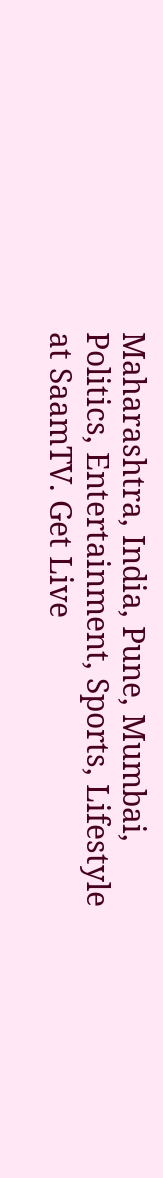Maharashtra, India, Pune, Mumbai, Politics, Entertainment, Sports, Lifestyle at SaamTV. Get Live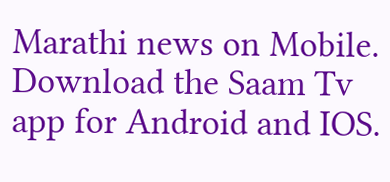Marathi news on Mobile. Download the Saam Tv app for Android and IOS.